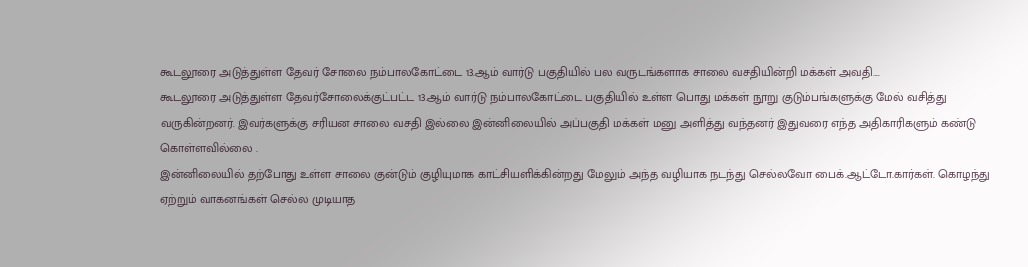கூடலூரை அடுத்துள்ள தேவர் சோலை நம்பாலகோட்டை 13.ஆம் வார்டு பகுதியில் பல வருடங்களாக சாலை வசதியின்றி மக்கள் அவதி....
கூடலூரை அடுத்துள்ள தேவர்சோலைக்குட்பட்ட 13.ஆம் வார்டு நம்பாலகோட்டை பகுதியில் உள்ள பொது மக்கள் நூறு குடும்பங்களுக்கு மேல் வசித்து வருகின்றனர். இவர்களுக்கு சரியன சாலை வசதி இல்லை இன்னிலையில் அப்பகுதி மக்கள் மனு அளித்து வந்தனர் இதுவரை எந்த அதிகாரிகளும் கண்டு கொள்ளவில்லை .
இன்னிலையில் தற்போது உள்ள சாலை குன்டும் குழியுமாக காட்சியளிக்கின்றது மேலும் அந்த வழியாக நடந்து செல்லவோ பைக்.ஆட்டோ.கார்கள். கொழந்து ஏற்றும் வாகனங்கள் செல்ல முடியாத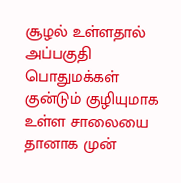சூழல் உள்ளதால் அப்பகுதி பொதுமக்கள் குன்டும் குழியுமாக உள்ள சாலையை தானாக முன்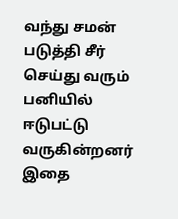வந்து சமன் படுத்தி சீர் செய்து வரும் பனியில் ஈடுபட்டு வருகின்றனர் இதை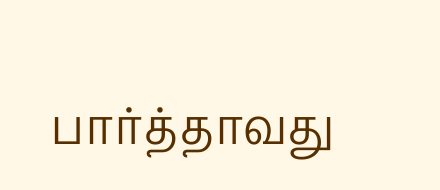பார்த்தாவது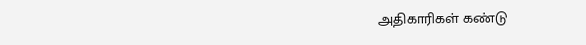அதிகாரிகள் கண்டு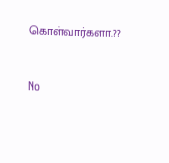கொள்வார்களா.??


No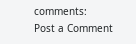comments:
Post a Comment